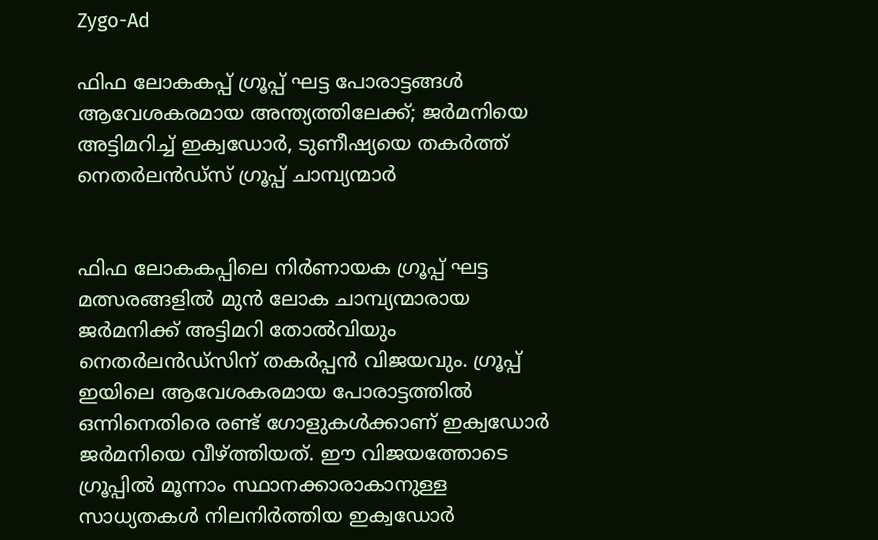Zygo-Ad

ഫിഫ ലോകകപ്പ് ഗ്രൂപ്പ് ഘട്ട പോരാട്ടങ്ങൾ ആവേശകരമായ അന്ത്യത്തിലേക്ക്; ജർമനിയെ അട്ടിമറിച്ച് ഇക്വഡോർ, ടുണീഷ്യയെ തകർത്ത് നെതർലൻഡ്‌സ് ഗ്രൂപ്പ് ചാമ്പ്യന്മാർ


ഫിഫ ലോകകപ്പിലെ നിർണായക ഗ്രൂപ്പ് ഘട്ട മത്സരങ്ങളിൽ മുൻ ലോക ചാമ്പ്യന്മാരായ ജർമനിക്ക് അട്ടിമറി തോൽവിയും നെതർലൻഡ്സിന് തകർപ്പൻ വിജയവും. ഗ്രൂപ്പ് ഇയിലെ ആവേശകരമായ പോരാട്ടത്തിൽ ഒന്നിനെതിരെ രണ്ട് ഗോളുകൾക്കാണ് ഇക്വഡോർ ജർമനിയെ വീഴ്ത്തിയത്. ഈ വിജയത്തോടെ ഗ്രൂപ്പിൽ മൂന്നാം സ്ഥാനക്കാരാകാനുള്ള സാധ്യതകൾ നിലനിർത്തിയ ഇക്വഡോർ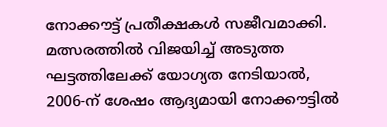നോക്കൗട്ട് പ്രതീക്ഷകൾ സജീവമാക്കി. മത്സരത്തിൽ വിജയിച്ച് അടുത്ത ഘട്ടത്തിലേക്ക് യോഗ്യത നേടിയാൽ, 2006-ന് ശേഷം ആദ്യമായി നോക്കൗട്ടിൽ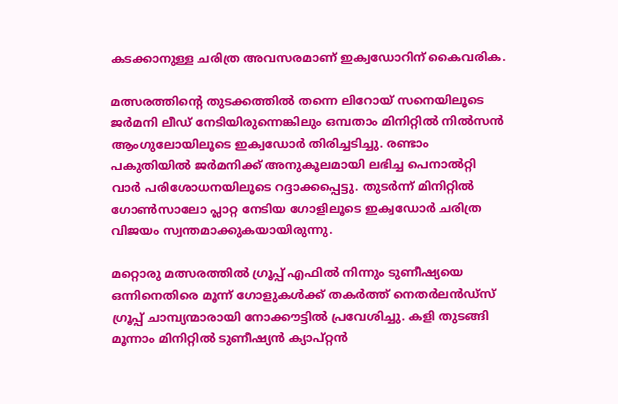കടക്കാനുള്ള ചരിത്ര അവസരമാണ് ഇക്വഡോറിന് കൈവരിക.

മത്സരത്തിന്റെ തുടക്കത്തിൽ തന്നെ ലിറോയ് സനെയിലൂടെ ജർമനി ലീഡ് നേടിയിരുന്നെങ്കിലും ഒമ്പതാം മിനിറ്റിൽ നിൽസൻ ആംഗുലോയിലൂടെ ഇക്വഡോർ തിരിച്ചടിച്ചു. രണ്ടാം പകുതിയിൽ ജർമനിക്ക് അനുകൂലമായി ലഭിച്ച പെനാൽറ്റി വാർ പരിശോധനയിലൂടെ റദ്ദാക്കപ്പെട്ടു. തുടർന്ന് മിനിറ്റിൽ ഗോൺസാലോ പ്ലാറ്റ നേടിയ ഗോളിലൂടെ ഇക്വഡോർ ചരിത്ര വിജയം സ്വന്തമാക്കുകയായിരുന്നു.

മറ്റൊരു മത്സരത്തിൽ ഗ്രൂപ്പ് എഫിൽ നിന്നും ടുണീഷ്യയെ ഒന്നിനെതിരെ മൂന്ന് ഗോളുകൾക്ക് തകർത്ത് നെതർലൻഡ്‌സ് ഗ്രൂപ്പ് ചാമ്പ്യന്മാരായി നോക്കൗട്ടിൽ പ്രവേശിച്ചു. കളി തുടങ്ങി മൂന്നാം മിനിറ്റിൽ ടുണീഷ്യൻ ക്യാപ്റ്റൻ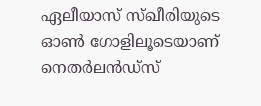ഏലീയാസ് സ്ഖീരിയുടെ ഓൺ ഗോളിലൂടെയാണ് നെതർലൻഡ്‌സ്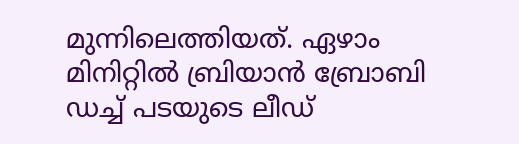മുന്നിലെത്തിയത്. ഏഴാം മിനിറ്റിൽ ബ്രിയാൻ ബ്രോബി ഡച്ച് പടയുടെ ലീഡ്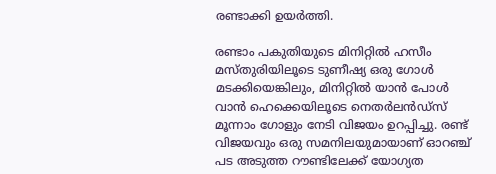രണ്ടാക്കി ഉയർത്തി.

രണ്ടാം പകുതിയുടെ മിനിറ്റിൽ ഹസീം മസ്തുരിയിലൂടെ ടുണീഷ്യ ഒരു ഗോൾ മടക്കിയെങ്കിലും, മിനിറ്റിൽ യാൻ പോൾ വാൻ ഹെക്കെയിലൂടെ നെതർലൻഡ്‌സ് മൂന്നാം ഗോളും നേടി വിജയം ഉറപ്പിച്ചു. രണ്ട് വിജയവും ഒരു സമനിലയുമായാണ് ഓറഞ്ച് പട അടുത്ത റൗണ്ടിലേക്ക് യോഗ്യത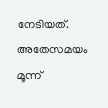നേടിയത്. അതേസമയം മൂന്ന്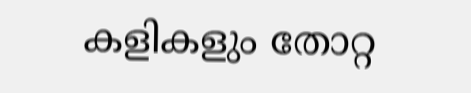കളികളും തോറ്റ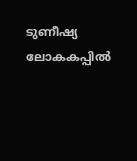ടുണീഷ്യ ലോകകപ്പിൽ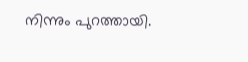നിന്നും പുറത്തായി.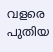വളരെ പുതിയ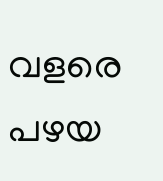വളരെ പഴയ